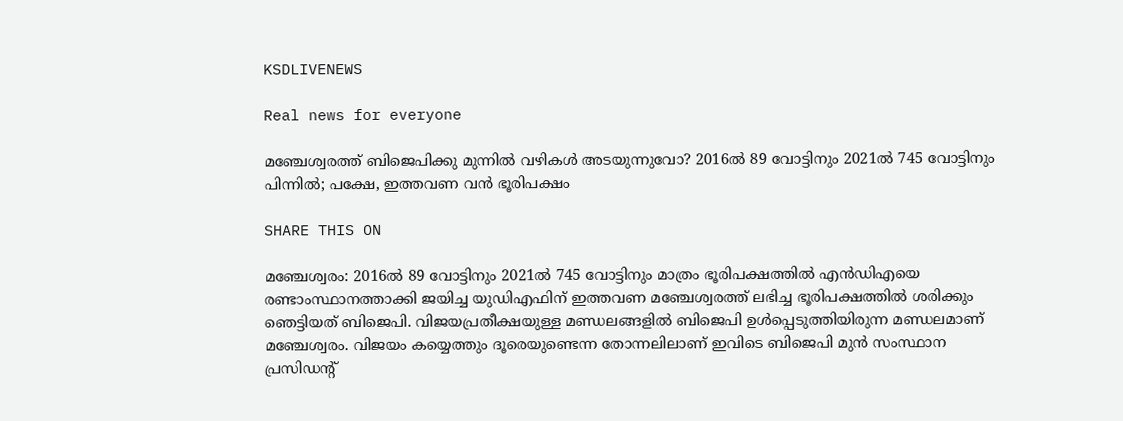KSDLIVENEWS

Real news for everyone

മ‍ഞ്ചേശ്വരത്ത് ബിജെപിക്കു മുന്നിൽ വഴികൾ അടയുന്നുവോ? 2016ൽ 89 വോട്ടിനും 2021ൽ 745 വോട്ടിനും പിന്നിൽ; പക്ഷേ, ഇത്തവണ വൻ ഭൂരിപക്ഷം

SHARE THIS ON

മഞ്ചേശ്വരം: 2016ൽ 89 വോട്ടിനും 2021ൽ 745 വോട്ടിനും മാത്രം ഭൂരിപക്ഷത്തിൽ എൻഡിഎയെ രണ്ടാംസ്ഥാനത്താക്കി ജയിച്ച യുഡിഎഫിന് ഇത്തവണ മഞ്ചേശ്വരത്ത് ലഭിച്ച ഭൂരിപക്ഷത്തിൽ ശരിക്കും ഞെട്ടിയത് ബിജെപി. വിജയപ്രതീക്ഷയുള്ള മണ്ഡലങ്ങളിൽ ബിജെപി ഉൾപ്പെടുത്തിയിരുന്ന മണ്ഡലമാണ് മഞ്ചേശ്വരം. വിജയം കയ്യെത്തും ദൂരെയുണ്ടെന്ന തോന്നലിലാണ് ഇവിടെ ബിജെപി മുൻ സംസ്ഥാന പ്രസിഡന്റ്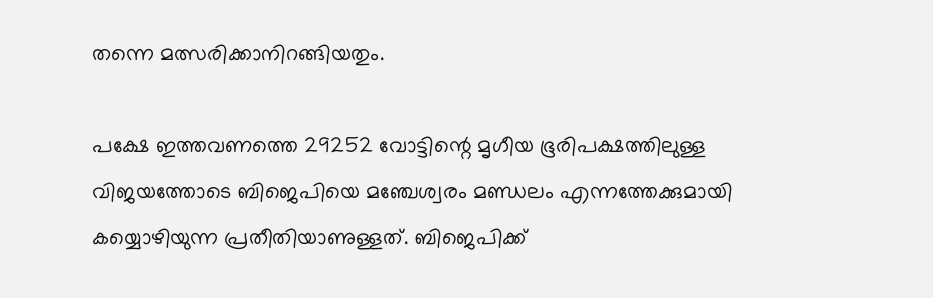തന്നെ മത്സരിക്കാനിറങ്ങിയതും.

പക്ഷേ ഇത്തവണത്തെ 29252 വോട്ടിന്റെ മൃഗീയ ഭൂരിപക്ഷത്തിലുള്ള വിജയത്തോടെ ബിജെപിയെ മഞ്ചേശ്വരം മണ്ഡലം എന്നത്തേക്കുമായി കയ്യൊഴിയുന്ന പ്രതീതിയാണുള്ളത്. ബിജെപിക്ക്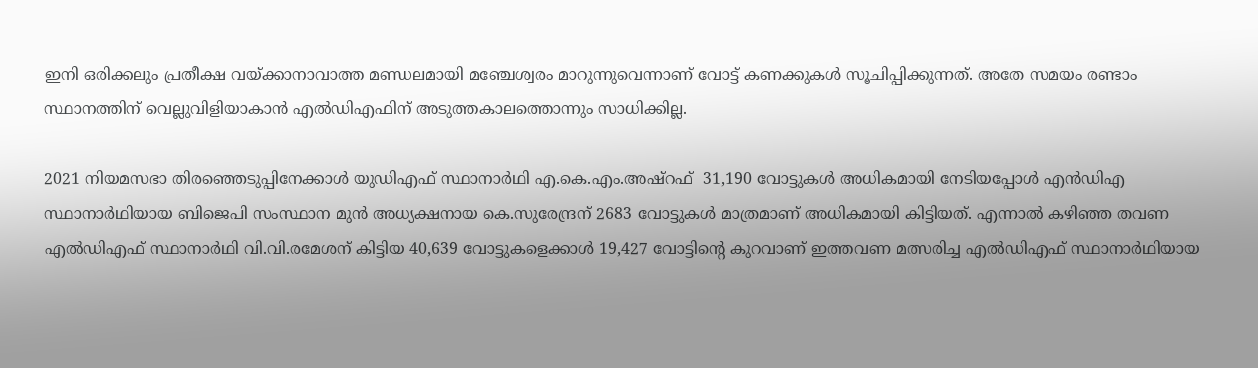ഇനി ഒരിക്കലും പ്രതീക്ഷ വയ്ക്കാനാവാത്ത മണ്ഡലമായി മഞ്ചേശ്വരം മാറുന്നുവെന്നാണ് വോട്ട് കണക്കുകൾ സൂചിപ്പിക്കുന്നത്. അതേ സമയം രണ്ടാം സ്ഥാനത്തിന് വെല്ലുവിളിയാകാ‍ൻ എൽഡിഎഫിന് അടുത്തകാലത്തൊന്നും സാധിക്കില്ല.

2021 നിയമസഭാ തിരഞ്ഞെടുപ്പിനേക്കാൾ യുഡിഎഫ് സ്ഥാനാർഥി എ.കെ.എം.അഷ്റഫ്  31,190 വോട്ടുകൾ അധികമായി നേടിയപ്പോൾ എൻഡിഎ സ്ഥാനാർഥിയായ ബിജെപി സംസ്ഥാന മുൻ അധ്യക്ഷനായ കെ.സുരേന്ദ്രന് 2683 വോട്ടുകൾ മാത്രമാണ് അധികമായി കിട്ടിയത്. എന്നാൽ കഴിഞ്ഞ തവണ  എൽഡിഎഫ് സ്ഥാനാർഥി വി.വി.രമേശന് കിട്ടിയ 40,639 വോട്ടുകളെക്കാൾ 19,427 വോട്ടിന്റെ കുറവാണ് ഇത്തവണ മത്സരിച്ച എൽഡിഎഫ് സ്ഥാനാർഥിയായ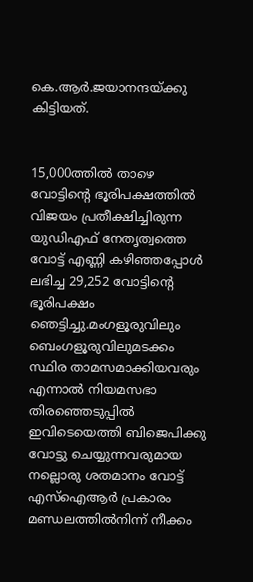കെ.ആർ.ജയാനന്ദയ്ക്കു കിട്ടിയത്.


15,000ത്തിൽ താഴെ വോട്ടിന്റെ ഭൂരിപക്ഷത്തിൽ വിജയം പ്രതീക്ഷിച്ചിരുന്ന യുഡിഎഫ് നേതൃത്വത്തെ വോട്ട് എണ്ണി കഴിഞ്ഞപ്പോൾ ലഭിച്ച 29,252 വോട്ടിന്റെ ഭൂരിപക്ഷം ഞെട്ടിച്ചു.മംഗളൂരുവിലും ബെംഗളൂരുവിലുമടക്കം സ്ഥിര താമസമാക്കിയവരും എന്നാൽ നിയമസഭാ തിര‍ഞ്ഞെടുപ്പിൽ ഇവിടെയെത്തി ബിജെപിക്കു വോട്ടു ചെയ്യുന്നവരുമായ നല്ലൊരു ശതമാനം വോട്ട് എസ്ഐആർ പ്രകാരം മണ്ഡലത്തിൽനിന്ന് നീക്കം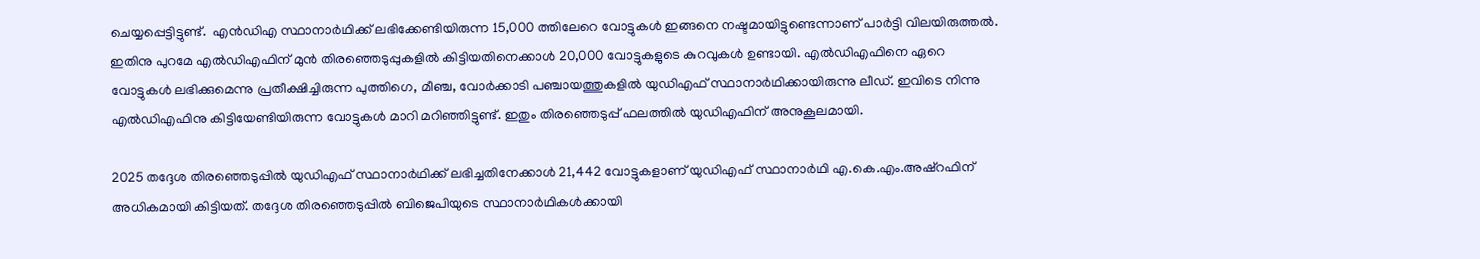ചെയ്യപ്പെട്ടിട്ടുണ്ട്.  എൻഡിഎ സ്ഥാനാർഥിക്ക് ലഭിക്കേണ്ടിയിരുന്ന 15,000 ത്തിലേറെ വോട്ടുകൾ ഇങ്ങനെ നഷ്ടമായിട്ടുണ്ടെന്നാണ് പാർട്ടി വിലയിരുത്തൽ. ഇതിനു പുറമേ എൽഡിഎഫിന് മുൻ തിരഞ്ഞെടുപ്പുകളിൽ കിട്ടിയതിനെക്കാൾ 20,000 വോട്ടുകളുടെ കുറവുകൾ ഉണ്ടായി. എൽഡിഎഫിനെ ഏറെ വോട്ടുകൾ ലഭിക്കുമെന്നു പ്രതീക്ഷിച്ചിരുന്ന പുത്തിഗെ, മീഞ്ച, വോർക്കാടി പഞ്ചായത്തുകളിൽ യുഡിഎഫ് സ്ഥാനാർഥിക്കായിരുന്നു ലീഡ്. ഇവിടെ നിന്നു എൽഡിഎഫിനു കിട്ടിയേണ്ടിയിരുന്ന വോട്ടുകൾ മാറി മറി‍ഞ്ഞിട്ടുണ്ട്. ഇതും തിരഞ്ഞെടുപ്പ് ഫലത്തിൽ യുഡിഎഫിന് അനുകൂലമായി.

2025 തദ്ദേശ തിരഞ്ഞെടുപ്പിൽ യുഡിഎഫ് സ്ഥാനാർഥിക്ക് ലഭിച്ചതിനേക്കാൾ 21,442 വോട്ടുകളാണ് യുഡിഎഫ് സ്ഥാനാർഥി എ.കെ.എം.അഷ്റഫിന് അധികമായി കിട്ടിയത്. തദ്ദേശ തിരഞ്ഞെടുപ്പിൽ ബിജെപിയുടെ സ്ഥാനാർഥികൾക്കായി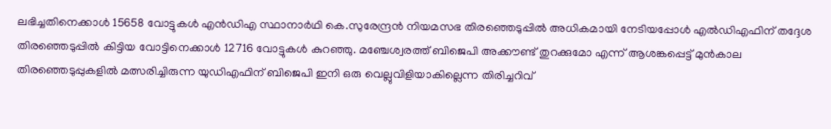ലഭിച്ചതിനെക്കാൾ 15658 വോട്ടുകൾ എൻഡിഎ സ്ഥാനാർഥി കെ.സുരേന്ദ്രൻ നിയമസഭ തിരഞ്ഞെടുപ്പിൽ അധികമായി നേടിയപ്പോൾ എൽഡിഎഫിന് തദ്ദേശ തിരഞ്ഞെടുപ്പിൽ കിട്ടിയ വോട്ടിനെക്കാൾ 12716 വോട്ടുകൾ കുറ‍ഞ്ഞു. മഞ്ചേശ്വരത്ത് ബിജെപി അക്കൗണ്ട് തുറക്കുമോ എന്ന് ആശങ്കപ്പെട്ട് മുൻകാല തിരഞ്ഞെടുപ്പുകളിൽ മത്സരിച്ചിരുന്ന യുഡിഎഫിന് ബിജെപി ഇനി ഒരു വെല്ലുവിളിയാകില്ലെന്ന തിരിച്ചറിവ്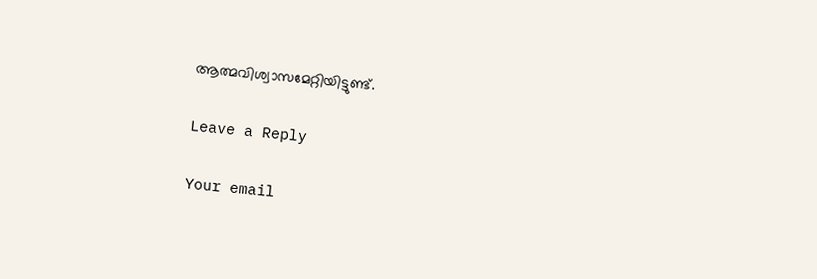ആത്മവിശ്വാസമേറ്റിയിട്ടുണ്ട്.

Leave a Reply

Your email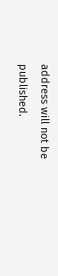address will not be published.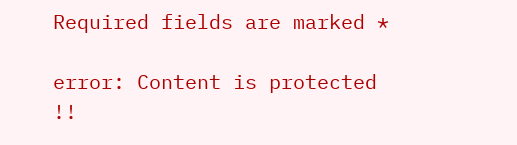Required fields are marked *

error: Content is protected !!